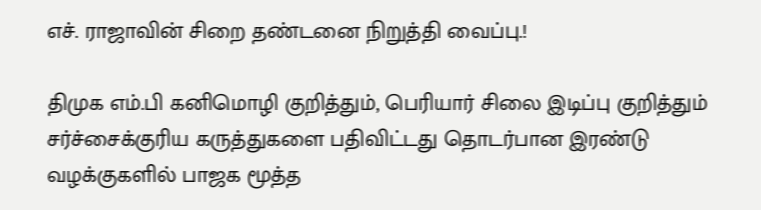எச். ராஜாவின் சிறை தண்டனை நிறுத்தி வைப்பு.!

திமுக எம்.பி கனிமொழி குறித்தும், பெரியார் சிலை இடிப்பு குறித்தும் சர்ச்சைக்குரிய கருத்துகளை பதிவிட்டது தொடர்பான இரண்டு வழக்குகளில் பாஜக மூத்த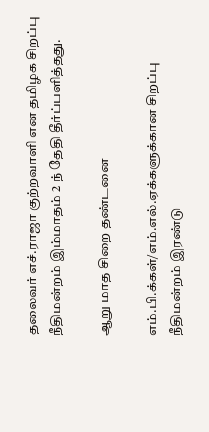தலைவர் எச்.ராஜா குற்றவாளி என தமிழக சிறப்பு நீதிமன்றம் இம்மாதம் 2 ந் தேதி தீர்ப்பளித்தது.

ஆறு மாத சிறை தண்டனை

எம்.பி.க்கள்/எம்.எல்.ஏக்களுக்கான சிறப்பு நீதிமன்றம் இரண்டு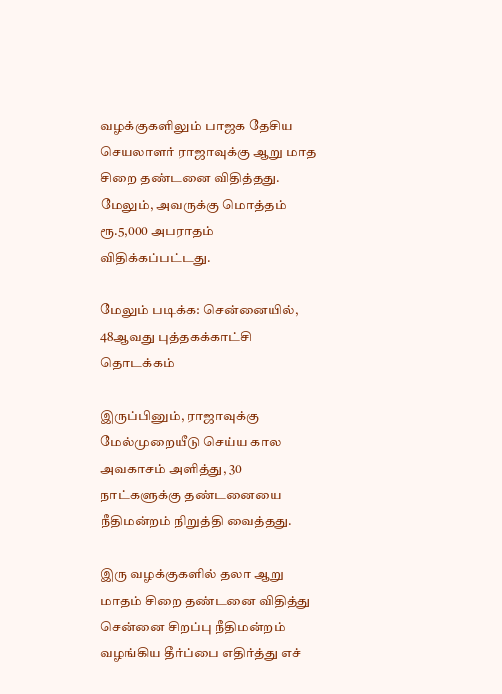வழக்குகளிலும் பாஜக தேசிய செயலாளர் ராஜாவுக்கு ஆறு மாத சிறை தண்டனை விதித்தது. மேலும், அவருக்கு மொத்தம் ரூ.5,000 அபராதம் விதிக்கப்பட்டது.

மேலும் படிக்க: சென்னையில், 48ஆவது புத்தகக்காட்சி தொடக்கம்

இருப்பினும், ராஜாவுக்கு மேல்முறையீடு செய்ய கால அவகாசம் அளித்து, 30 நாட்களுக்கு தண்டனையை நீதிமன்றம் நிறுத்தி வைத்தது.

இரு வழக்குகளில் தலா ஆறு மாதம் சிறை தண்டனை விதித்து சென்னை சிறப்பு நீதிமன்றம் வழங்கிய தீர்ப்பை எதிர்த்து எச்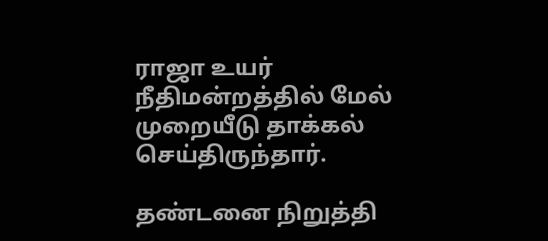ராஜா உயர் நீதிமன்றத்தில் மேல் முறையீடு தாக்கல் செய்திருந்தார்.

தண்டனை நிறுத்தி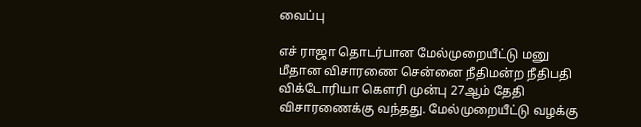வைப்பு

எச் ராஜா தொடர்பான மேல்முறையீட்டு மனு மீதான விசாரணை சென்னை நீதிமன்ற நீதிபதி விக்டோரியா கௌரி முன்பு 27ஆம் தேதி விசாரணைக்கு வந்தது. மேல்முறையீட்டு வழக்கு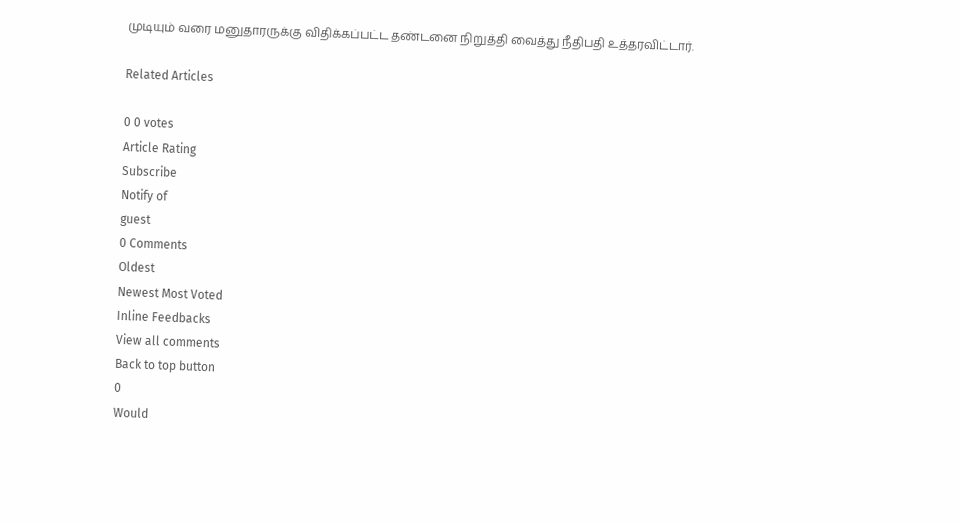முடியும் வரை மனுதாரருக்கு விதிக்கப்பட்ட தண்டனை நிறுத்தி வைத்து நீதிபதி உத்தரவிட்டார்.

Related Articles

0 0 votes
Article Rating
Subscribe
Notify of
guest
0 Comments
Oldest
Newest Most Voted
Inline Feedbacks
View all comments
Back to top button
0
Would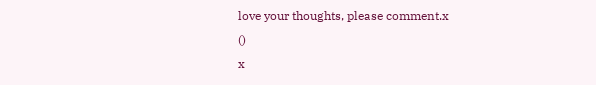love your thoughts, please comment.x
()
x